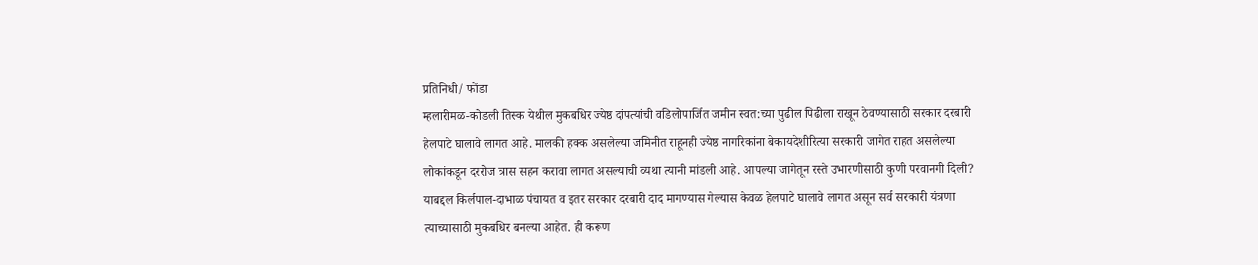प्रतिनिधी/ फोंडा
म्हलारीमळ-कोडली तिस्क येथील मुकबधिर ज्येष्ठ दांपत्यांची वडिलोपार्जित जमीन स्वत:च्या पुढील पिढीला राखून ठेवण्यासाठी सरकार दरबारी हेलपाटे घालावे लागत आहे. मालकी हक्क असलेल्या जमिनीत राहूनही ज्येष्ठ नागरिकांना बेकायदेशीरित्या सरकारी जागेत राहत असलेल्या लोकांकडून दररोज त्रास सहन करावा लागत असल्याची व्यथा त्यानी मांडली आहे. आपल्या जागेतून रस्ते उभारणीसाठी कुणी परवानगी दिली? याबद्दल किर्लपाल-दाभाळ पंचायत व इतर सरकार दरबारी दाद मागण्यास गेल्यास केवळ हेलपाटे घालावे लागत असून सर्व सरकारी यंत्रणा त्याच्यासाठी मुकबधिर बनल्या आहेत. ही करूण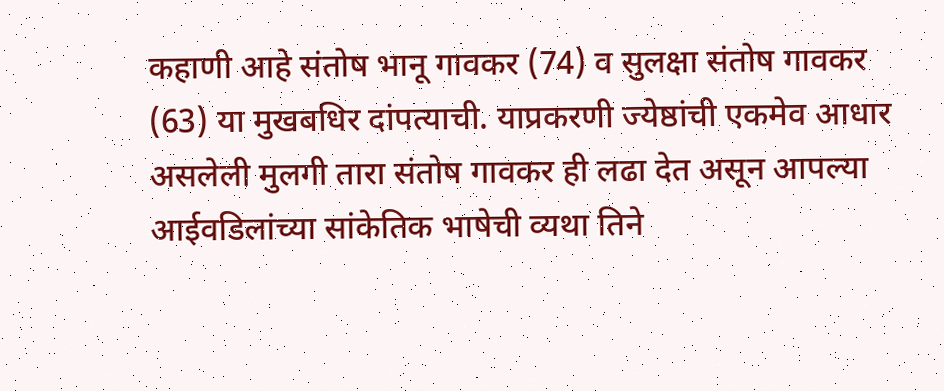कहाणी आहे संतोष भानू गावकर (74) व सुलक्षा संतोष गावकर (63) या मुखबधिर दांपत्याची. याप्रकरणी ज्येष्ठांची एकमेव आधार असलेली मुलगी तारा संतोष गावकर ही लढा देत असून आपल्या आईवडिलांच्या सांकेतिक भाषेची व्यथा तिने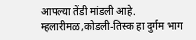आपल्या तेंडी मांडली आहे.
म्हलारीमळ,कोडली-तिस्क हा दुर्गम भाग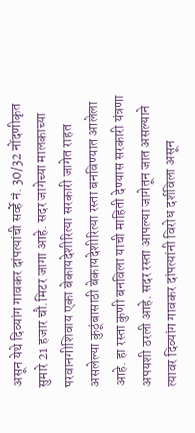असून येथे दिव्यांग गावकर दांपत्यांची सर्व्हे नं. 30/32 नोंदणीकृत सुमारे 21 हजार चौ.मिटर जागा आहे. सदर जागेच्या मालकाच्या परवानगीशिवाय एका बेकायदेशीरित्या सरकारी जागेत राहत असलेल्या कुठूंबासाठी बेकायदेशीरित्या रस्ता बनविण्यात आलेला आहे. हा रस्ता कुणी बनविला याची माहिती देण्यास सरकारी यंत्रणा अपयशी ठरली आहे. सदर रस्ता आपल्या जागेतून जात असल्याने त्यावर दिव्यांग गावकर दांपत्यांनी विरोध दर्शविला असून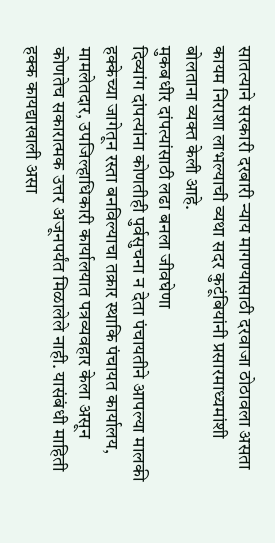सातत्याने सरकारी दरबारी न्याय मागण्यासाठी दरवाजा ठोठावला असता कायम निराशा लाभल्याची व्यथा सदर कुटूंबियांनी प्रसारमाध्यमांशी बोलताना व्यक्त केली आहे.
मुकबधीर दांपत्यांसाठी लढा बनला जीवघेणा
दिव्यांग दांपत्यांना कोणतीही पुर्वसुचना न देता पंचायतीने आपल्या मालकी हक्केच्या जागेतून रस्ता बनविल्याचा तक्रार स्थाकि पंचायत कार्यालय, मामलेतदार, उपजिल्हाधिकारी कार्यालयात पत्रव्यवहार केला असून कोणतेच सकारात्मक उत्तर अजूनपर्यंत मिळालेले नाही. यासंबंधी माहिती हक्क कायद्याखाली असा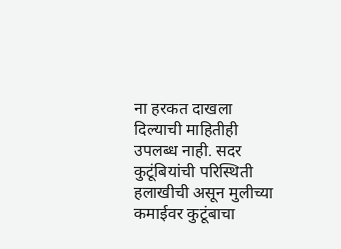ना हरकत दाखला दिल्याची माहितीही उपलब्ध नाही. सदर कुटूंबियांची परिस्थिती हलाखीची असून मुलीच्या कमाईवर कुटूंबाचा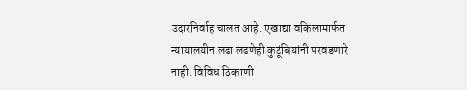उदारनिर्वाह चालत आहे. एखाद्या वकिलामार्फत न्यायालयीन लढा लढणेही कुटूंबियांनी परवडणारे नाही. विविध ठिकाणी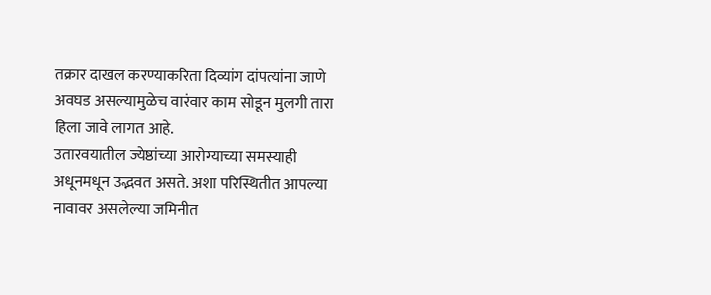तक्रार दाखल करण्याकरिता दिव्यांग दांपत्यांना जाणे अवघड असल्यामुळेच वारंवार काम सोडून मुलगी तारा हिला जावे लागत आहे.
उतारवयातील ज्येष्ठांच्या आरोग्याच्या समस्याही अधूनमधून उद्भवत असते. अशा परिस्थितीत आपल्या नावावर असलेल्या जमिनीत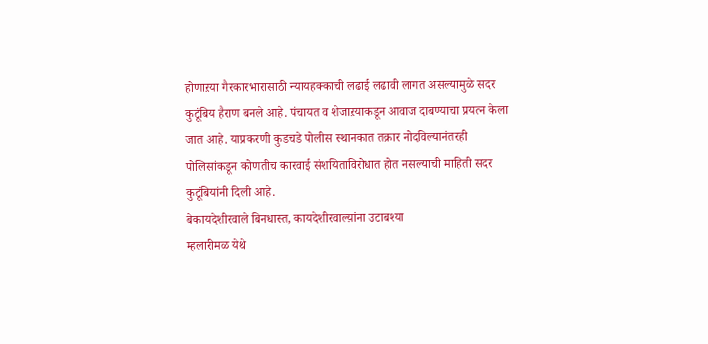होणाऱया गैरकारभारासाठी न्यायहक्काची लढाई लढावी लागत असल्यामुळे सदर कुटूंबिय हैराण बनले आहे. पंचायत व शेजाऱयाकडून आवाज दाबण्याचा प्रयत्न केला जात आहे. याप्रकरणी कुडचडे पोलीस स्थानकात तक्रार नोदविल्यानंतरही पोलिसांकडून कोणतीच कारवाई संशयिताविरोधात होत नसल्याची माहिती सदर कुटूंबियांनी दिली आहे.
बेकायदेशीरवाले बिनधास्त, कायदेशीरवाल्य़ांना उटाबश्या
म्हलारीमळ येथे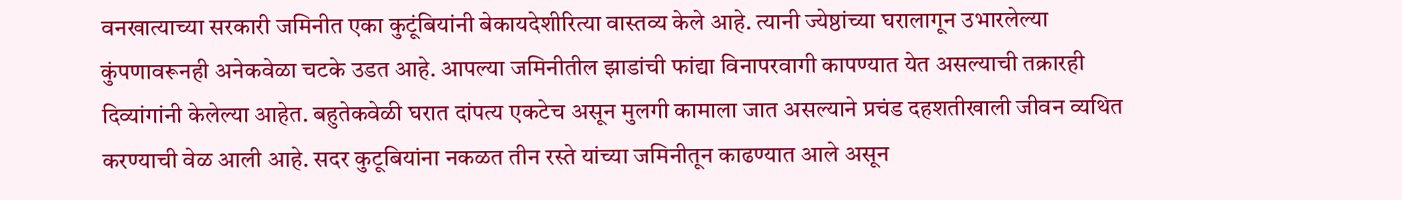वनखात्याच्या सरकारी जमिनीत एका कुटूंबियांनी बेकायदेशीरित्या वास्तव्य केले आहे. त्यानी ज्येष्ठांच्या घरालागून उभारलेल्या कुंपणावरूनही अनेकवेळा चटके उडत आहे. आपल्या जमिनीतील झाडांची फांद्या विनापरवागी कापण्यात येत असल्याची तक्रारही दिव्यांगांनी केलेल्या आहेत. बहुतेकवेळी घरात दांपत्य एकटेच असून मुलगी कामाला जात असल्याने प्रचंड दहशतीखाली जीवन व्यथित करण्याची वेळ आली आहे. सदर कुटूबियांना नकळत तीन रस्ते यांच्या जमिनीतून काढण्यात आले असून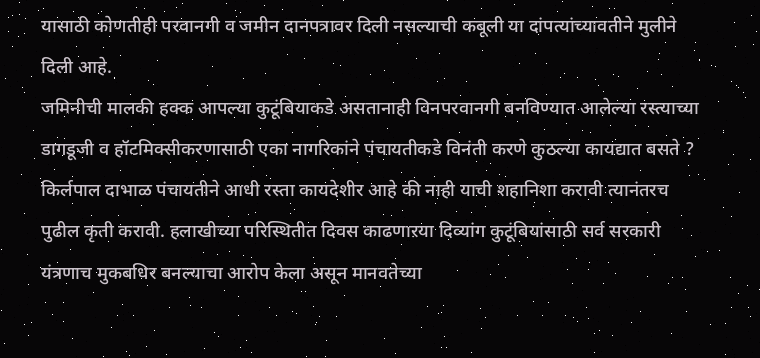यासाठी कोणतीही परवानगी व जमीन दानपत्रावर दिली नसल्याची कबूली या दांपत्यांच्यावतीने मुलीने दिली आहे.
जमिनीची मालकी हक्क आपल्या कुटूंबियाकडे असतानाही विनपरवानगी बनविण्यात आलेल्या रस्त्याच्या डागडूजी व हॉटमिक्सीकरणासाठी एका नागरिकांने पंचायतीकडे विनंती करणे कुठल्या कायद्यात बसते ? किर्लपाल दाभाळ पंचायतीने आधी रस्ता कायदेशीर आहे की नाही याची शहानिशा करावी त्यानंतरच पुढील कृती करावी. हलाखीच्या परिस्थितीत दिवस काढणाऱया दिव्यांग कुटूंबियांसाठी सर्व सरकारी यंत्रणाच मुकबधिर बनल्याचा आरोप केला असून मानवतेच्या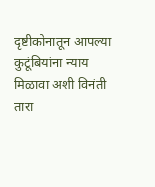दृष्टीकोनातून आपल्या कुटूंबियांना न्याय मिळावा अशी विनंती तारा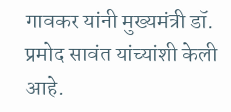गावकर यांनी मुख्यमंत्री डॉ. प्रमोद सावंत यांच्यांशी केली आहे.